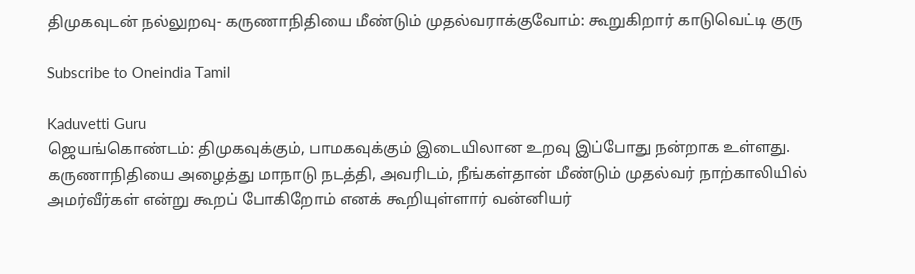திமுகவுடன் நல்லுறவு- கருணாநிதியை மீண்டும் முதல்வராக்குவோம்: கூறுகிறார் காடுவெட்டி குரு

Subscribe to Oneindia Tamil

Kaduvetti Guru
ஜெயங்கொண்டம்: திமுகவுக்கும், பாமகவுக்கும் இடையிலான உறவு இப்போது நன்றாக உள்ளது. கருணாநிதியை அழைத்து மாநாடு நடத்தி, அவரிடம், நீங்கள்தான் மீண்டும் முதல்வர் நாற்காலியில் அமர்வீர்கள் என்று கூறப் போகிறோம் எனக் கூறியுள்ளார் வன்னியர்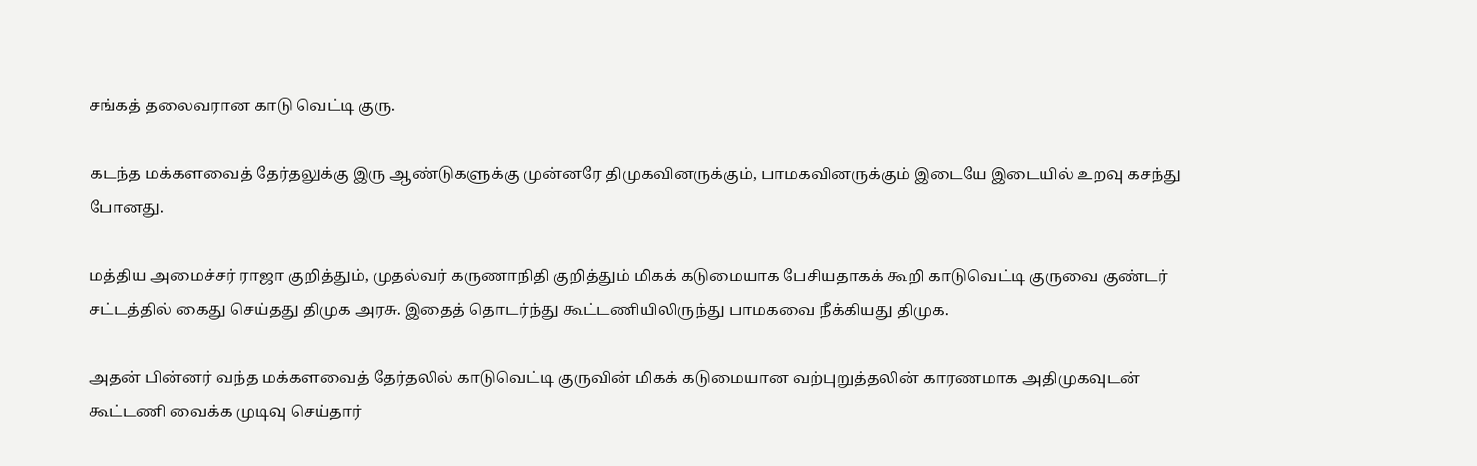சங்கத் தலைவரான காடு வெட்டி குரு.

கடந்த மக்களவைத் தேர்தலுக்கு இரு ஆண்டுகளுக்கு முன்னரே திமுகவினருக்கும், பாமகவினருக்கும் இடையே இடையில் உறவு கசந்து போனது.

மத்திய அமைச்சர் ராஜா குறித்தும், முதல்வர் கருணாநிதி குறித்தும் மிகக் கடுமையாக பேசியதாகக் கூறி காடுவெட்டி குருவை குண்டர் சட்டத்தில் கைது செய்தது திமுக அரசு. இதைத் தொடர்ந்து கூட்டணியிலிருந்து பாமகவை நீக்கியது திமுக.

அதன் பின்னர் வந்த மக்களவைத் தேர்தலில் காடுவெட்டி குருவின் மிகக் கடுமையான வற்புறுத்தலின் காரணமாக அதிமுகவுடன் கூட்டணி வைக்க முடிவு செய்தார்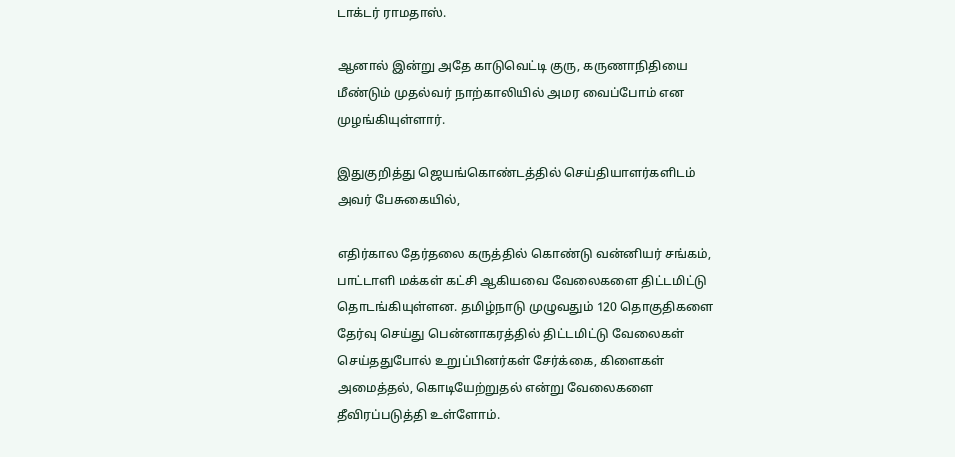டாக்டர் ராமதாஸ்.

ஆனால் இன்று அதே காடுவெட்டி குரு, கருணாநிதியை மீண்டும் முதல்வர் நாற்காலியில் அமர வைப்போம் என முழங்கியுள்ளார்.

இதுகுறித்து ஜெயங்கொண்டத்தில் செய்தியாளர்களிடம் அவர் பேசுகையில்,

எதிர்கால தேர்தலை கருத்தில் கொண்டு வன்னியர் சங்கம், பாட்டாளி மக்கள் கட்சி ஆகியவை வேலைகளை திட்டமிட்டு தொடங்கியுள்ளன. தமிழ்நாடு முழுவதும் 120 தொகுதிகளை தேர்வு செய்து பென்னாகரத்தில் திட்டமிட்டு வேலைகள் செய்ததுபோல் உறுப்பினர்கள் சேர்க்கை, கிளைகள் அமைத்தல், கொடியேற்றுதல் என்று வேலைகளை தீவிரப்படுத்தி உள்ளோம்.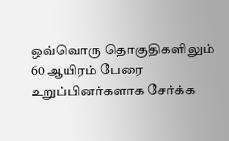ஒவ்வொரு தொகுதிகளிலும் 60 ஆயிரம் பேரை உறுப்பினர்களாக சேர்க்க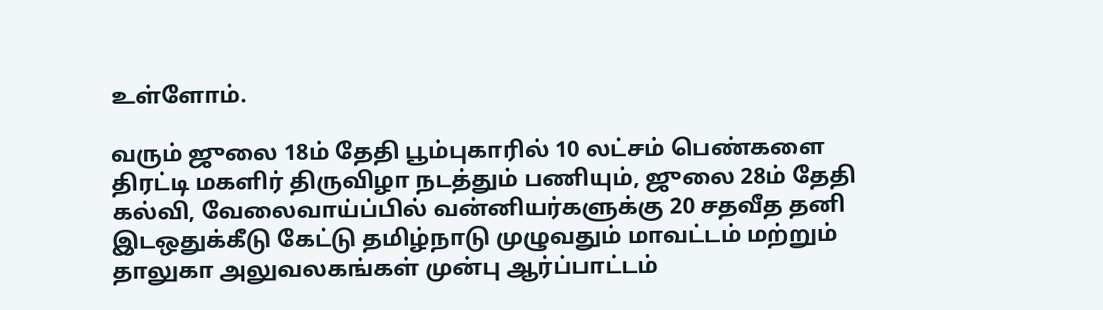உள்ளோம்.

வரும் ஜுலை 18ம் தேதி பூம்புகாரில் 10 லட்சம் பெண்களை திரட்டி மகளிர் திருவிழா நடத்தும் பணியும், ஜுலை 28ம் தேதி கல்வி, வேலைவாய்ப்பில் வன்னியர்களுக்கு 20 சதவீத தனி இடஒதுக்கீடு கேட்டு தமிழ்நாடு முழுவதும் மாவட்டம் மற்றும் தாலுகா அலுவலகங்கள் முன்பு ஆர்ப்பாட்டம்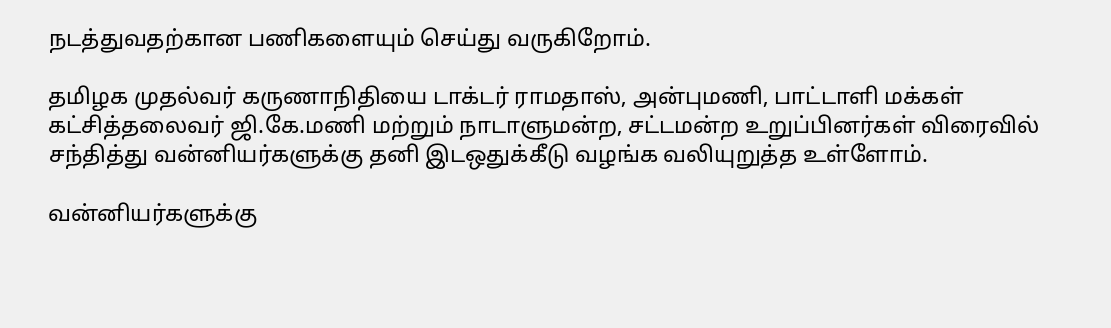நடத்துவதற்கான பணிகளையும் செய்து வருகிறோம்.

தமிழக முதல்வர் கருணாநிதியை டாக்டர் ராமதாஸ், அன்புமணி, பாட்டாளி மக்கள் கட்சித்தலைவர் ஜி.கே.மணி மற்றும் நாடாளுமன்ற, சட்டமன்ற உறுப்பினர்கள் விரைவில் சந்தித்து வன்னியர்களுக்கு தனி இடஒதுக்கீடு வழங்க வலியுறுத்த உள்ளோம்.

வன்னியர்களுக்கு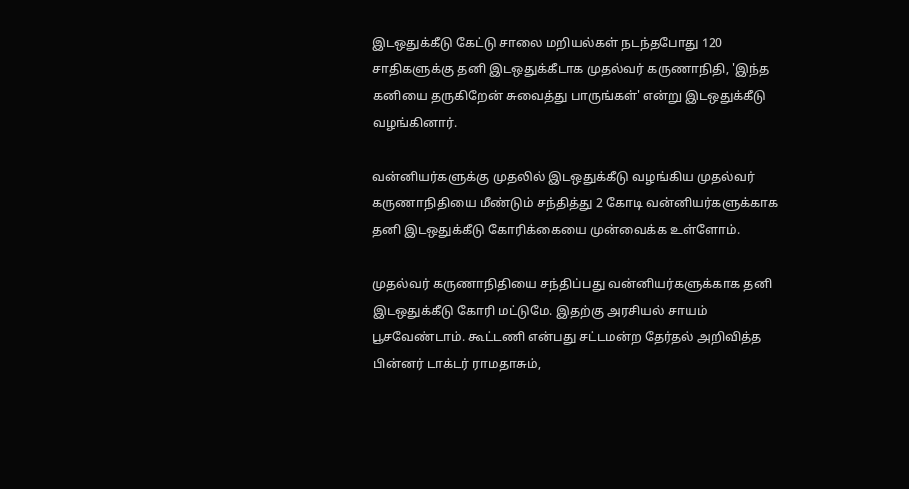இடஒதுக்கீடு கேட்டு சாலை மறியல்கள் நடந்தபோது 120 சாதிகளுக்கு தனி இடஒதுக்கீடாக முதல்வர் கருணாநிதி, 'இந்த கனியை தருகிறேன் சுவைத்து பாருங்கள்' என்று இடஒதுக்கீடு வழங்கினார்.

வன்னியர்களுக்கு முதலில் இடஒதுக்கீடு வழங்கிய முதல்வர் கருணாநிதியை மீண்டும் சந்தித்து 2 கோடி வன்னியர்களுக்காக தனி இடஒதுக்கீடு கோரிக்கையை முன்வைக்க உள்ளோம்.

முதல்வர் கருணாநிதியை சந்திப்பது வன்னியர்களுக்காக தனி இடஒதுக்கீடு கோரி மட்டுமே. இதற்கு அரசியல் சாயம் பூசவேண்டாம். கூட்டணி என்பது சட்டமன்ற தேர்தல் அறிவித்த பின்னர் டாக்டர் ராமதாசும்,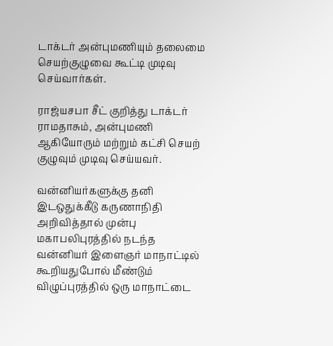டாக்டர் அன்புமணியும் தலைமை செயற்குழுவை கூட்டி முடிவு செய்வார்கள்.

ராஜ்யசபா சீட் குறித்து டாக்டர் ராமதாசும், அன்புமணி ஆகியோரும் மற்றும் கட்சி செயற் குழுவும் முடிவு செய்யவர்.

வன்னியர்களுக்கு தனி இடஒதுக்கீடு கருணாநிதி அறிவித்தால் முன்பு மகாபலிபுரத்தில் நடந்த வன்னியர் இளைஞர் மாநாட்டில் கூறியதுபோல் மீண்டும் விழுப்புரத்தில் ஒரு மாநாட்டை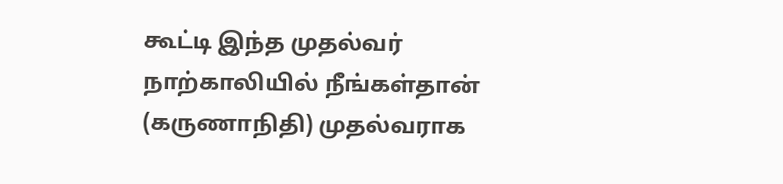கூட்டி இந்த முதல்வர் நாற்காலியில் நீங்கள்தான் (கருணாநிதி) முதல்வராக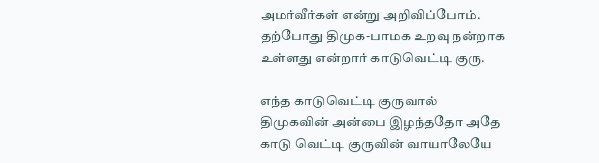அமர்வீர்கள் என்று அறிவிப்போம். தற்போது திமுக-பாமக உறவு நன்றாக உள்ளது என்றார் காடுவெட்டி குரு.

எந்த காடுவெட்டி குருவால் திமுகவின் அன்பை இழந்ததோ அதே காடு வெட்டி குருவின் வாயாலேயே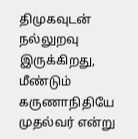திமுகவுடன் நல்லுறவு இருக்கிறது, மீண்டும் கருணாநிதியே முதல்வர் என்று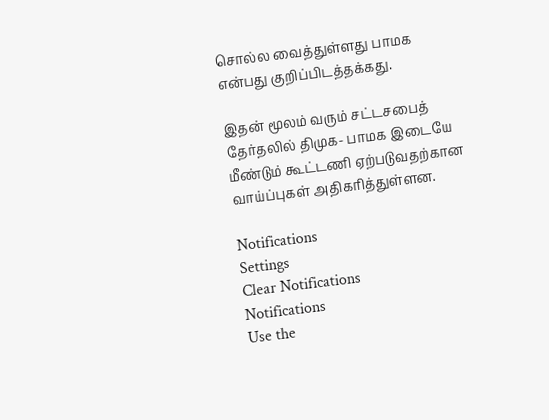சொல்ல வைத்துள்ளது பாமக என்பது குறிப்பிடத்தக்கது.

இதன் மூலம் வரும் சட்டசபைத் தேர்தலில் திமுக- பாமக இடையே மீண்டும் கூட்டணி ஏற்படுவதற்கான வாய்ப்புகள் அதிகரித்துள்ளன.

Notifications
Settings
Clear Notifications
Notifications
Use the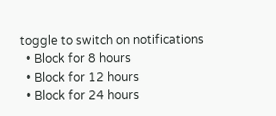toggle to switch on notifications
  • Block for 8 hours
  • Block for 12 hours
  • Block for 24 hours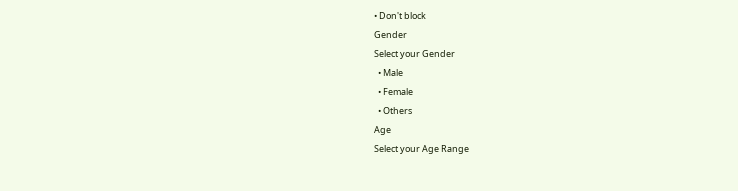• Don't block
Gender
Select your Gender
  • Male
  • Female
  • Others
Age
Select your Age Range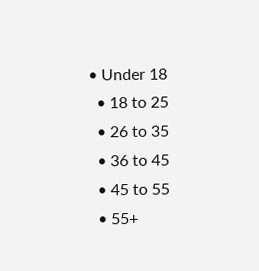• Under 18
  • 18 to 25
  • 26 to 35
  • 36 to 45
  • 45 to 55
  • 55+